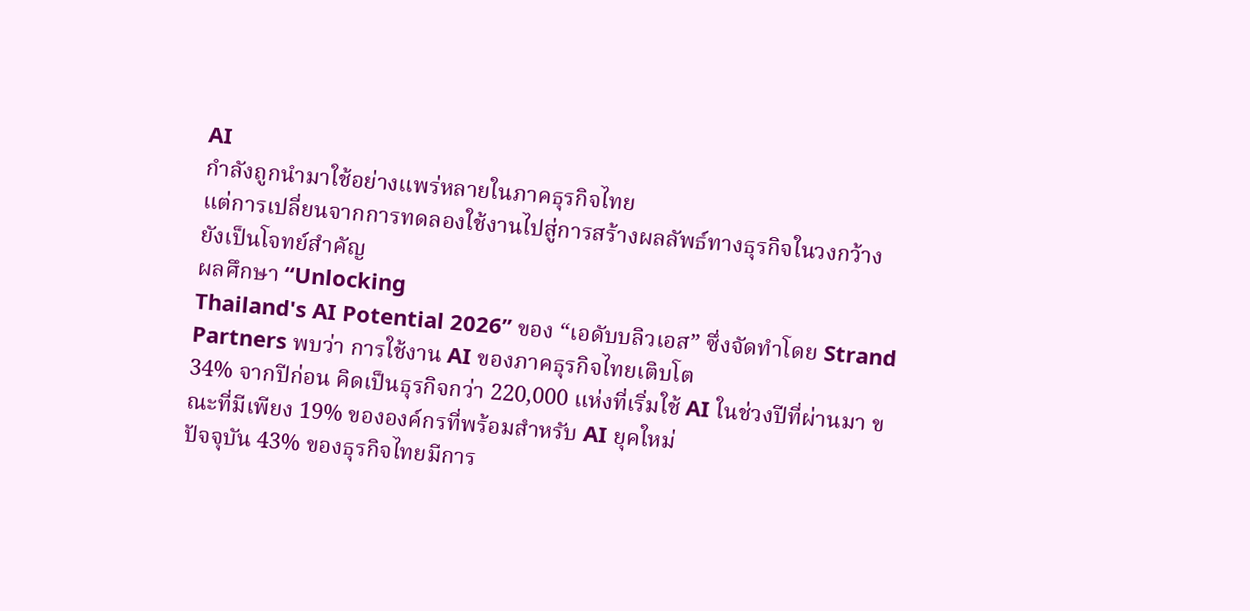AI
กำลังถูกนำมาใช้อย่างแพร่หลายในภาคธุรกิจไทย
แต่การเปลี่ยนจากการทดลองใช้งานไปสู่การสร้างผลลัพธ์ทางธุรกิจในวงกว้างยังเป็นโจทย์สำคัญ
ผลศึกษา “Unlocking
Thailand's AI Potential 2026” ของ “เอดับบลิวเอส” ซึ่งจัดทำโดย Strand
Partners พบว่า การใช้งาน AI ของภาคธุรกิจไทยเติบโต
34% จากปีก่อน คิดเป็นธุรกิจกว่า 220,000 แห่งที่เริ่มใช้ AI ในช่วงปีที่ผ่านมา ขณะที่มีเพียง 19% ขององค์กรที่พร้อมสำหรับ AI ยุคใหม่
ปัจจุบัน 43% ของธุรกิจไทยมีการ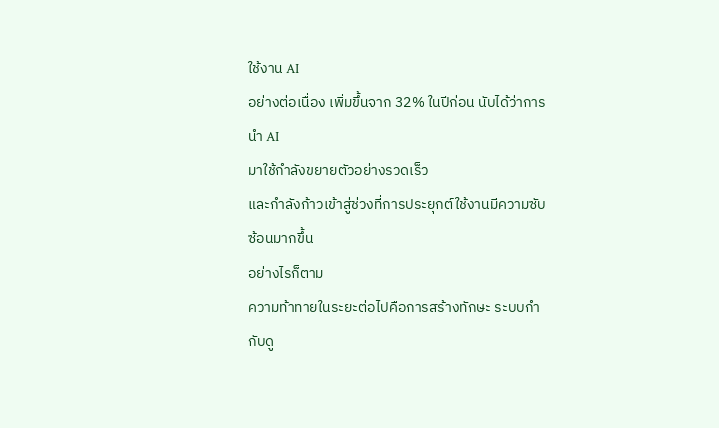ใช้งาน AI
อย่างต่อเนื่อง เพิ่มขึ้นจาก 32% ในปีก่อน นับได้ว่าการนำ AI
มาใช้กำลังขยายตัวอย่างรวดเร็ว
และกำลังก้าวเข้าสู่ช่วงที่การประยุกต์ใช้งานมีความซับซ้อนมากขึ้น
อย่างไรก็ตาม
ความท้าทายในระยะต่อไปคือการสร้างทักษะ ระบบกำกับดู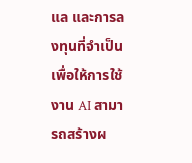แล และการลงทุนที่จำเป็น
เพื่อให้การใช้งาน AI สามารถสร้างผ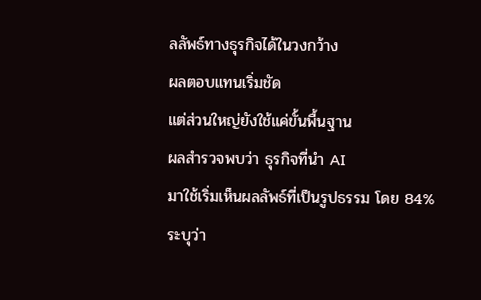ลลัพธ์ทางธุรกิจได้ในวงกว้าง
ผลตอบแทนเริ่มชัด
แต่ส่วนใหญ่ยังใช้แค่ขั้นพื้นฐาน
ผลสำรวจพบว่า ธุรกิจที่นำ AI
มาใช้เริ่มเห็นผลลัพธ์ที่เป็นรูปธรรม โดย 84%
ระบุว่า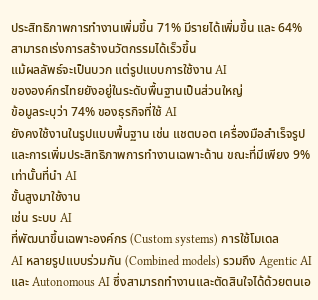ประสิทธิภาพการทำงานเพิ่มขึ้น 71% มีรายได้เพิ่มขึ้น และ 64%
สามารถเร่งการสร้างนวัตกรรมได้เร็วขึ้น
แม้ผลลัพธ์จะเป็นบวก แต่รูปแบบการใช้งาน AI
ขององค์กรไทยยังอยู่ในระดับพื้นฐานเป็นส่วนใหญ่
ข้อมูลระบุว่า 74% ของธุรกิจที่ใช้ AI
ยังคงใช้งานในรูปแบบพื้นฐาน เช่น แชตบอต เครื่องมือสำเร็จรูป
และการเพิ่มประสิทธิภาพการทำงานเฉพาะด้าน ขณะที่มีเพียง 9% เท่านั้นที่นำ AI
ขั้นสูงมาใช้งาน
เช่น ระบบ AI
ที่พัฒนาขึ้นเฉพาะองค์กร (Custom systems) การใช้โมเดล
AI หลายรูปแบบร่วมกัน (Combined models) รวมถึง Agentic AI และ Autonomous AI ซึ่งสามารถทำงานและตัดสินใจได้ด้วยตนเอ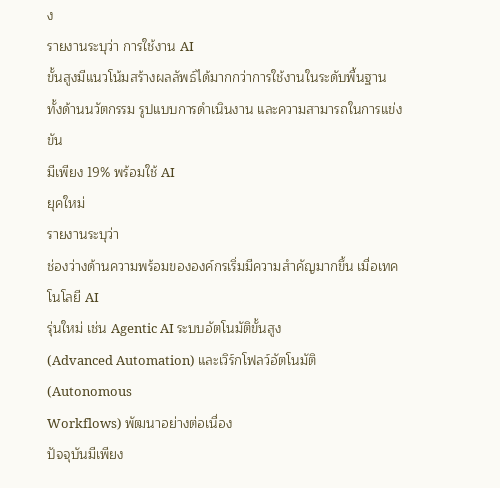ง
รายงานระบุว่า การใช้งาน AI
ขั้นสูงมีแนวโน้มสร้างผลลัพธ์ได้มากกว่าการใช้งานในระดับพื้นฐาน
ทั้งด้านนวัตกรรม รูปแบบการดำเนินงาน และความสามารถในการแข่งขัน
มีเพียง 19% พร้อมใช้ AI
ยุคใหม่
รายงานระบุว่า
ช่องว่างด้านความพร้อมขององค์กรเริ่มมีความสำคัญมากขึ้น เมื่อเทคโนโลยี AI
รุ่นใหม่ เช่น Agentic AI ระบบอัตโนมัติขั้นสูง
(Advanced Automation) และเวิร์กโฟลว์อัตโนมัติ (Autonomous
Workflows) พัฒนาอย่างต่อเนื่อง
ปัจจุบันมีเพียง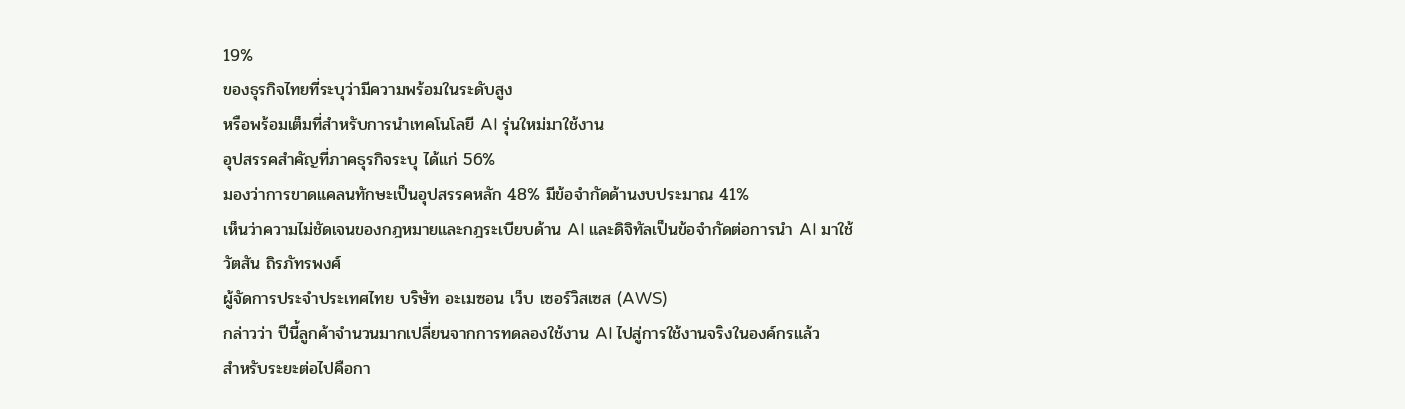19%
ของธุรกิจไทยที่ระบุว่ามีความพร้อมในระดับสูง
หรือพร้อมเต็มที่สำหรับการนำเทคโนโลยี AI รุ่นใหม่มาใช้งาน
อุปสรรคสำคัญที่ภาคธุรกิจระบุ ได้แก่ 56%
มองว่าการขาดแคลนทักษะเป็นอุปสรรคหลัก 48% มีข้อจำกัดด้านงบประมาณ 41%
เห็นว่าความไม่ชัดเจนของกฎหมายและกฎระเบียบด้าน AI และดิจิทัลเป็นข้อจำกัดต่อการนำ AI มาใช้
วัตสัน ถิรภัทรพงศ์
ผู้จัดการประจำประเทศไทย บริษัท อะเมซอน เว็บ เซอร์วิสเซส (AWS)
กล่าวว่า ปีนี้ลูกค้าจำนวนมากเปลี่ยนจากการทดลองใช้งาน AI ไปสู่การใช้งานจริงในองค์กรแล้ว
สำหรับระยะต่อไปคือกา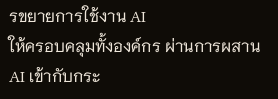รขยายการใช้งาน AI
ให้ครอบคลุมทั้งองค์กร ผ่านการผสาน AI เข้ากับกระ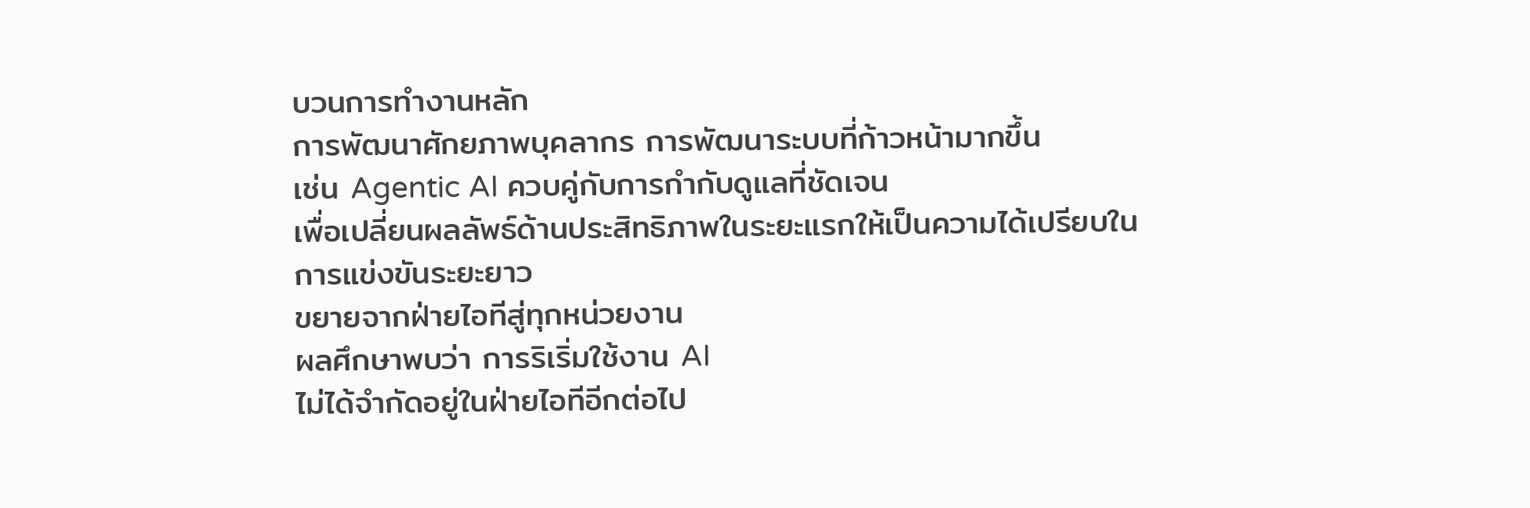บวนการทำงานหลัก
การพัฒนาศักยภาพบุคลากร การพัฒนาระบบที่ก้าวหน้ามากขึ้น
เช่น Agentic AI ควบคู่กับการกำกับดูแลที่ชัดเจน
เพื่อเปลี่ยนผลลัพธ์ด้านประสิทธิภาพในระยะแรกให้เป็นความได้เปรียบในการแข่งขันระยะยาว
ขยายจากฝ่ายไอทีสู่ทุกหน่วยงาน
ผลศึกษาพบว่า การริเริ่มใช้งาน AI
ไม่ได้จำกัดอยู่ในฝ่ายไอทีอีกต่อไป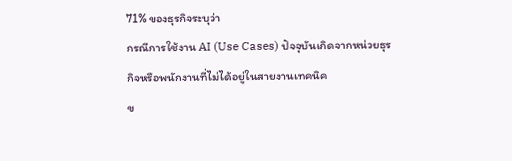71% ของธุรกิจระบุว่า
กรณีการใช้งาน AI (Use Cases) ปัจจุบันเกิดจากหน่วยธุรกิจหรือพนักงานที่ไม่ได้อยู่ในสายงานเทคนิค
ข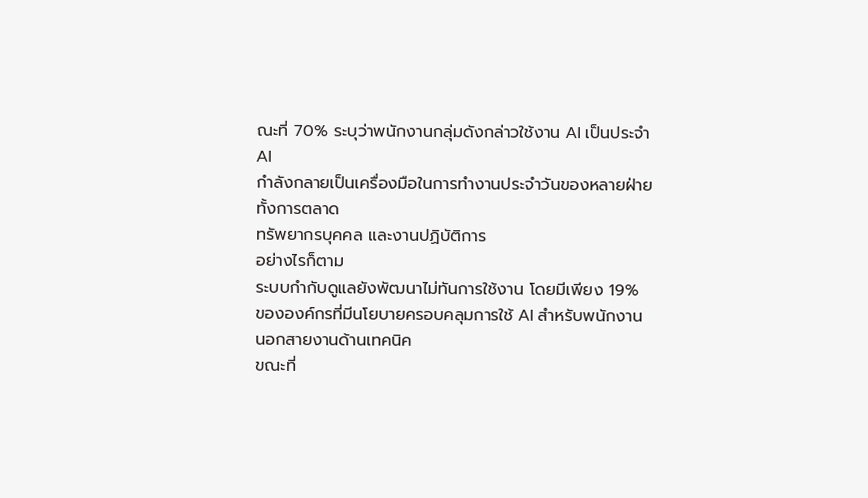ณะที่ 70% ระบุว่าพนักงานกลุ่มดังกล่าวใช้งาน AI เป็นประจำ
AI
กำลังกลายเป็นเครื่องมือในการทำงานประจำวันของหลายฝ่าย ทั้งการตลาด
ทรัพยากรบุคคล และงานปฏิบัติการ
อย่างไรก็ตาม
ระบบกำกับดูแลยังพัฒนาไม่ทันการใช้งาน โดยมีเพียง 19%
ขององค์กรที่มีนโยบายครอบคลุมการใช้ AI สำหรับพนักงานนอกสายงานด้านเทคนิค
ขณะที่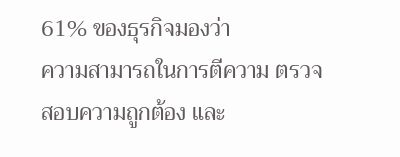61% ของธุรกิจมองว่า
ความสามารถในการตีความ ตรวจสอบความถูกต้อง และ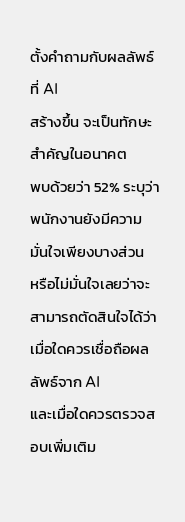ตั้งคำถามกับผลลัพธ์ที่ AI
สร้างขึ้น จะเป็นทักษะสำคัญในอนาคต
พบด้วยว่า 52% ระบุว่า
พนักงานยังมีความมั่นใจเพียงบางส่วน
หรือไม่มั่นใจเลยว่าจะสามารถตัดสินใจได้ว่าเมื่อใดควรเชื่อถือผลลัพธ์จาก AI
และเมื่อใดควรตรวจสอบเพิ่มเติม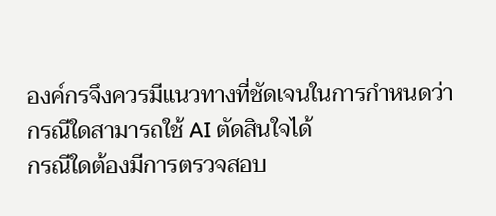องค์กรจึงควรมีแนวทางที่ชัดเจนในการกำหนดว่า
กรณีใดสามารถใช้ AI ตัดสินใจได้
กรณีใดต้องมีการตรวจสอบ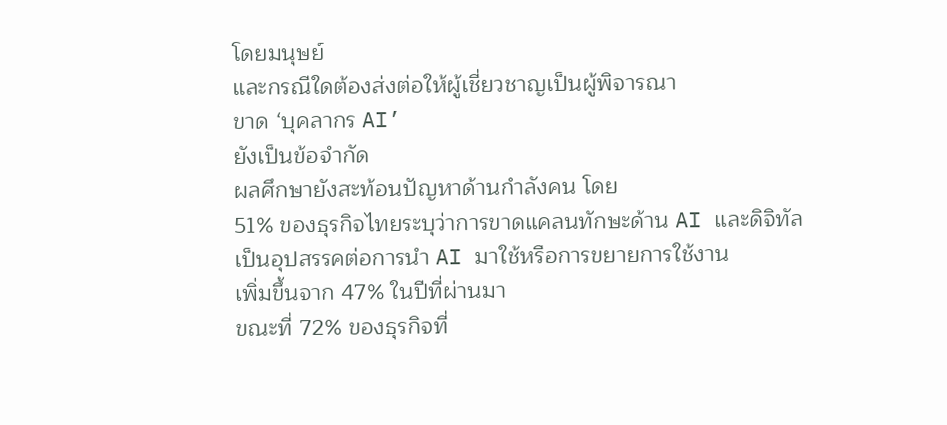โดยมนุษย์
และกรณีใดต้องส่งต่อให้ผู้เชี่ยวชาญเป็นผู้พิจารณา
ขาด ‘บุคลากร AI’
ยังเป็นข้อจำกัด
ผลศึกษายังสะท้อนปัญหาด้านกำลังคน โดย
51% ของธุรกิจไทยระบุว่าการขาดแคลนทักษะด้าน AI และดิจิทัล
เป็นอุปสรรคต่อการนำ AI มาใช้หรือการขยายการใช้งาน
เพิ่มขึ้นจาก 47% ในปีที่ผ่านมา
ขณะที่ 72% ของธุรกิจที่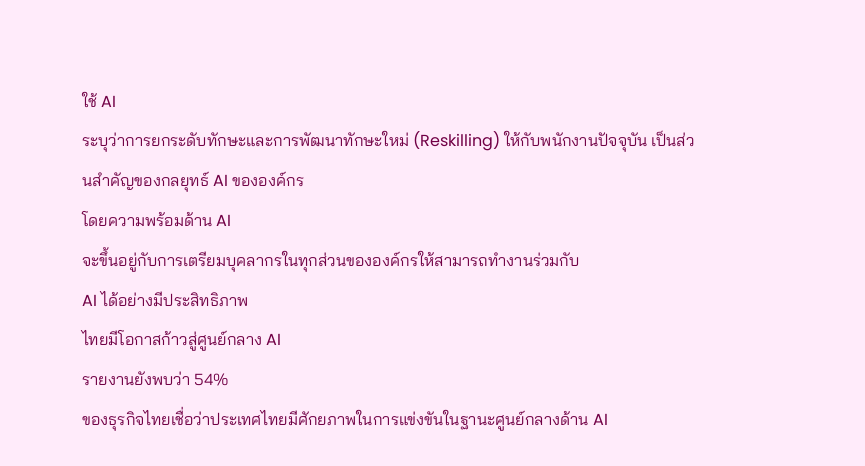ใช้ AI
ระบุว่าการยกระดับทักษะและการพัฒนาทักษะใหม่ (Reskilling) ให้กับพนักงานปัจจุบัน เป็นส่วนสำคัญของกลยุทธ์ AI ขององค์กร
โดยความพร้อมด้าน AI
จะขึ้นอยู่กับการเตรียมบุคลากรในทุกส่วนขององค์กรให้สามารถทำงานร่วมกับ
AI ได้อย่างมีประสิทธิภาพ
ไทยมีโอกาสก้าวสู่ศูนย์กลาง AI
รายงานยังพบว่า 54%
ของธุรกิจไทยเชื่อว่าประเทศไทยมีศักยภาพในการแข่งขันในฐานะศูนย์กลางด้าน AI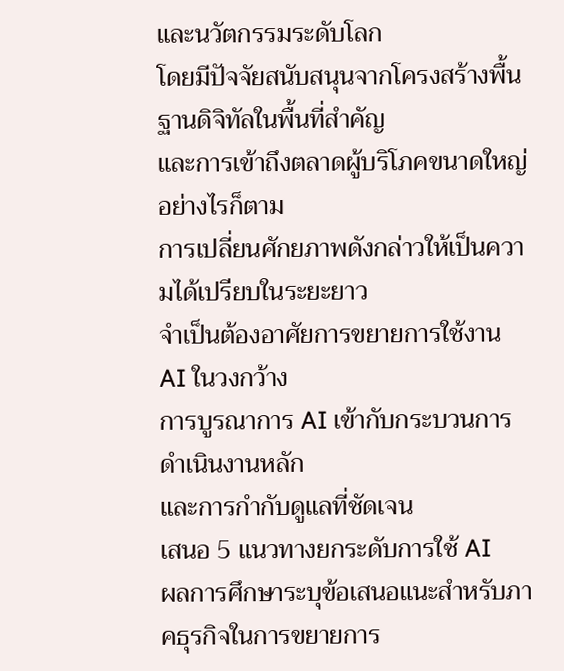และนวัตกรรมระดับโลก
โดยมีปัจจัยสนับสนุนจากโครงสร้างพื้นฐานดิจิทัลในพื้นที่สำคัญ
และการเข้าถึงตลาดผู้บริโภคขนาดใหญ่
อย่างไรก็ตาม
การเปลี่ยนศักยภาพดังกล่าวให้เป็นความได้เปรียบในระยะยาว
จำเป็นต้องอาศัยการขยายการใช้งาน AI ในวงกว้าง
การบูรณาการ AI เข้ากับกระบวนการดำเนินงานหลัก
และการกำกับดูแลที่ชัดเจน
เสนอ 5 แนวทางยกระดับการใช้ AI
ผลการศึกษาระบุข้อเสนอแนะสำหรับภาคธุรกิจในการขยายการ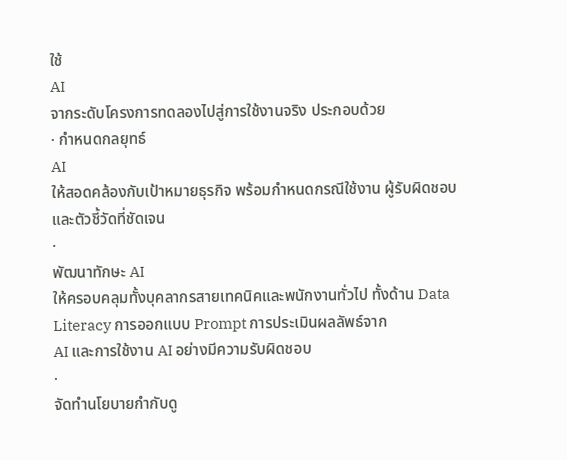ใช้
AI
จากระดับโครงการทดลองไปสู่การใช้งานจริง ประกอบด้วย
· กำหนดกลยุทธ์
AI
ให้สอดคล้องกับเป้าหมายธุรกิจ พร้อมกำหนดกรณีใช้งาน ผู้รับผิดชอบ
และตัวชี้วัดที่ชัดเจน
·
พัฒนาทักษะ AI
ให้ครอบคลุมทั้งบุคลากรสายเทคนิคและพนักงานทั่วไป ทั้งด้าน Data
Literacy การออกแบบ Prompt การประเมินผลลัพธ์จาก
AI และการใช้งาน AI อย่างมีความรับผิดชอบ
·
จัดทำนโยบายกำกับดู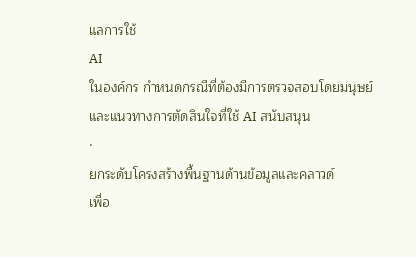แลการใช้
AI
ในองค์กร กำหนดกรณีที่ต้องมีการตรวจสอบโดยมนุษย์
และแนวทางการตัดสินใจที่ใช้ AI สนับสนุน
·
ยกระดับโครงสร้างพื้นฐานด้านข้อมูลและคลาวด์
เพื่อ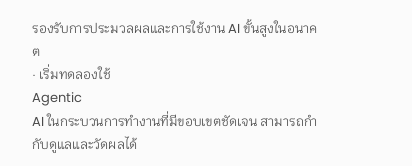รองรับการประมวลผลและการใช้งาน AI ขั้นสูงในอนาคต
· เริ่มทดลองใช้
Agentic
AI ในกระบวนการทำงานที่มีขอบเขตชัดเจน สามารถกำกับดูแลและวัดผลได้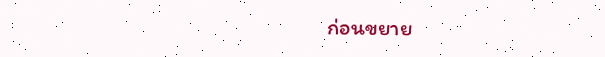ก่อนขยาย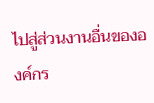ไปสู่ส่วนงานอื่นขององค์กร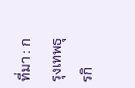ที่มา : กรุงเทพธุรกิ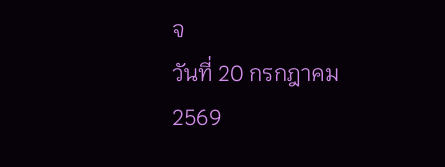จ
วันที่ 20 กรกฎาคม 2569